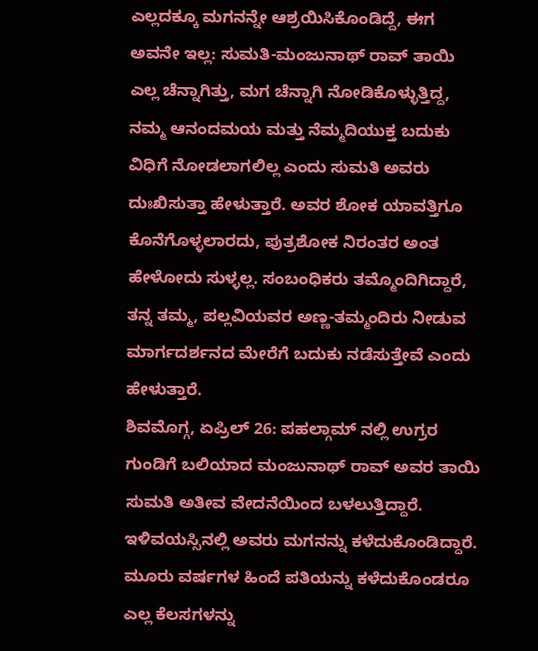ಎಲ್ಲದಕ್ಕೂ ಮಗನನ್ನೇ ಆಶ್ರಯಿಸಿಕೊಂಡಿದ್ದೆ, ಈಗ ಅವನೇ ಇಲ್ಲ: ಸುಮತಿ-ಮಂಜುನಾಥ್ ರಾವ್ ತಾಯಿ
ಎಲ್ಲ ಚೆನ್ನಾಗಿತ್ತು, ಮಗ ಚೆನ್ನಾಗಿ ನೋಡಿಕೊಳ್ಳುತ್ತಿದ್ದ, ನಮ್ಮ ಆನಂದಮಯ ಮತ್ತು ನೆಮ್ಮದಿಯುಕ್ತ ಬದುಕು ವಿಧಿಗೆ ನೋಡಲಾಗಲಿಲ್ಲ ಎಂದು ಸುಮತಿ ಅವರು ದುಃಖಿಸುತ್ತಾ ಹೇಳುತ್ತಾರೆ. ಅವರ ಶೋಕ ಯಾವತ್ತಿಗೂ ಕೊನೆಗೊಳ್ಳಲಾರದು, ಪುತ್ರಶೋಕ ನಿರಂತರ ಅಂತ ಹೇಳೋದು ಸುಳ್ಳಲ್ಲ. ಸಂಬಂಧಿಕರು ತಮ್ಮೊಂದಿಗಿದ್ದಾರೆ, ತನ್ನ ತಮ್ಮ, ಪಲ್ಲವಿಯವರ ಅಣ್ಣ-ತಮ್ಮಂದಿರು ನೀಡುವ ಮಾರ್ಗದರ್ಶನದ ಮೇರೆಗೆ ಬದುಕು ನಡೆಸುತ್ತೇವೆ ಎಂದು ಹೇಳುತ್ತಾರೆ.
ಶಿವಮೊಗ್ಗ, ಏಪ್ರಿಲ್ 26: ಪಹಲ್ಗಾಮ್ ನಲ್ಲಿ ಉಗ್ರರ ಗುಂಡಿಗೆ ಬಲಿಯಾದ ಮಂಜುನಾಥ್ ರಾವ್ ಅವರ ತಾಯಿ ಸುಮತಿ ಅತೀವ ವೇದನೆಯಿಂದ ಬಳಲುತ್ತಿದ್ದಾರೆ. ಇಳಿವಯಸ್ಸಿನಲ್ಲಿ ಅವರು ಮಗನನ್ನು ಕಳೆದುಕೊಂಡಿದ್ದಾರೆ. ಮೂರು ವರ್ಷಗಳ ಹಿಂದೆ ಪತಿಯನ್ನು ಕಳೆದುಕೊಂಡರೂ ಎಲ್ಲ ಕೆಲಸಗಳನ್ನು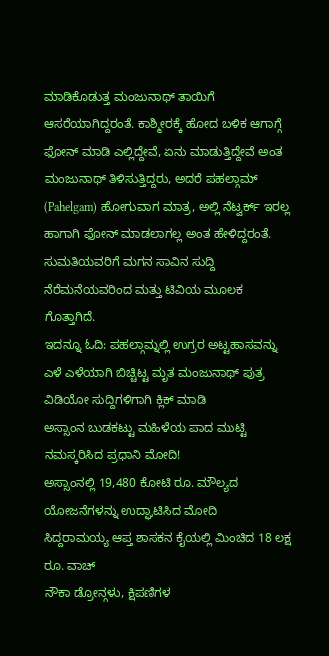ಮಾಡಿಕೊಡುತ್ತ ಮಂಜುನಾಥ್ ತಾಯಿಗೆ ಆಸರೆಯಾಗಿದ್ದರಂತೆ. ಕಾಶ್ಮೀರಕ್ಕೆ ಹೋದ ಬಳಿಕ ಆಗಾಗ್ಗೆ ಫೋನ್ ಮಾಡಿ ಎಲ್ಲಿದ್ದೇವೆ, ಏನು ಮಾಡುತ್ತಿದ್ದೇವೆ ಅಂತ ಮಂಜುನಾಥ್ ತಿಳಿಸುತ್ತಿದ್ದರು, ಅದರೆ ಪಹಲ್ಗಾಮ್ (Pahelgam) ಹೋಗುವಾಗ ಮಾತ್ರ, ಅಲ್ಲಿ ನೆಟ್ವರ್ಕ್ ಇರಲ್ಲ ಹಾಗಾಗಿ ಫೋನ್ ಮಾಡಲಾಗಲ್ಲ ಅಂತ ಹೇಳಿದ್ದರಂತೆ. ಸುಮತಿಯವರಿಗೆ ಮಗನ ಸಾವಿನ ಸುದ್ದಿ ನೆರೆಮನೆಯವರಿಂದ ಮತ್ತು ಟಿವಿಯ ಮೂಲಕ ಗೊತ್ತಾಗಿದೆ.
ಇದನ್ನೂ ಓದಿ: ಪಹಲ್ಗಾಮ್ನಲ್ಲಿ ಉಗ್ರರ ಅಟ್ಟಹಾಸವನ್ನು ಎಳೆ ಎಳೆಯಾಗಿ ಬಿಚ್ಚಿಟ್ಟ ಮೃತ ಮಂಜುನಾಥ್ ಪುತ್ರ
ವಿಡಿಯೋ ಸುದ್ದಿಗಳಿಗಾಗಿ ಕ್ಲಿಕ್ ಮಾಡಿ
ಅಸ್ಸಾಂನ ಬುಡಕಟ್ಟು ಮಹಿಳೆಯ ಪಾದ ಮುಟ್ಟಿ ನಮಸ್ಕರಿಸಿದ ಪ್ರಧಾನಿ ಮೋದಿ!
ಅಸ್ಸಾಂನಲ್ಲಿ 19,480 ಕೋಟಿ ರೂ. ಮೌಲ್ಯದ ಯೋಜನೆಗಳನ್ನು ಉದ್ಘಾಟಿಸಿದ ಮೋದಿ
ಸಿದ್ದರಾಮಯ್ಯ ಆಪ್ತ ಶಾಸಕನ ಕೈಯಲ್ಲಿ ಮಿಂಚಿದ 18 ಲಕ್ಷ ರೂ. ವಾಚ್
ನೌಕಾ ಡ್ರೋನ್ಗಳು, ಕ್ಷಿಪಣಿಗಳ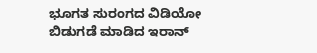ಭೂಗತ ಸುರಂಗದ ವಿಡಿಯೋ ಬಿಡುಗಡೆ ಮಾಡಿದ ಇರಾನ್